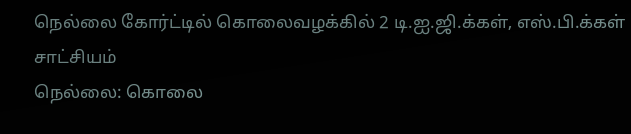நெல்லை கோர்ட்டில் கொலைவழக்கில் 2 டி.ஐ.ஜி.க்கள், எஸ்.பி.க்கள் சாட்சியம்
நெல்லை: கொலை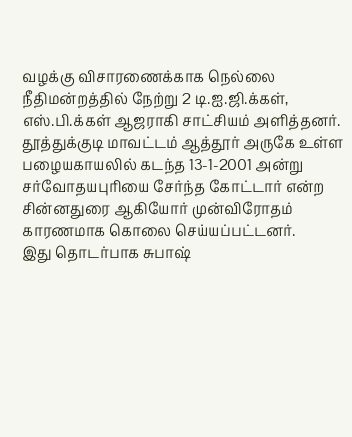வழக்கு விசாரணைக்காக நெல்லை நீதிமன்றத்தில் நேற்று 2 டி.ஐ.ஜி.க்கள், எஸ்.பி.க்கள் ஆஜராகி சாட்சியம் அளித்தனர்.
தூத்துக்குடி மாவட்டம் ஆத்தூர் அருகே உள்ள பழையகாயலில் கடந்த 13-1-2001 அன்று சர்வோதயபுரியை சேர்ந்த கோட்டார் என்ற சின்னதுரை ஆகியோர் முன்விரோதம் காரணமாக கொலை செய்யப்பட்டனர்.
இது தொடர்பாக சுபாஷ்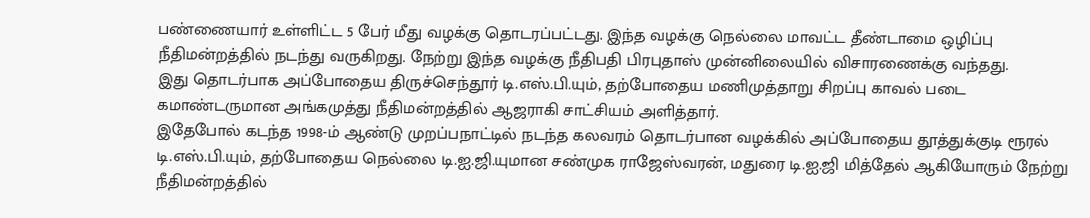பண்ணையார் உள்ளிட்ட 5 பேர் மீது வழக்கு தொடரப்பட்டது. இந்த வழக்கு நெல்லை மாவட்ட தீண்டாமை ஒழிப்பு நீதிமன்றத்தில் நடந்து வருகிறது. நேற்று இந்த வழக்கு நீதிபதி பிரபுதாஸ் முன்னிலையில் விசாரணைக்கு வந்தது.
இது தொடர்பாக அப்போதைய திருச்செந்தூர் டி.எஸ்.பி.யும், தற்போதைய மணிமுத்தாறு சிறப்பு காவல் படை கமாண்டருமான அங்கமுத்து நீதிமன்றத்தில் ஆஜராகி சாட்சியம் அளித்தார்.
இதேபோல் கடந்த 1998-ம் ஆண்டு முறப்பநாட்டில் நடந்த கலவரம் தொடர்பான வழக்கில் அப்போதைய தூத்துக்குடி ரூரல் டி.எஸ்.பி.யும், தற்போதைய நெல்லை டி.ஐ.ஜி.யுமான சண்முக ராஜேஸ்வரன், மதுரை டி.ஐ.ஜி மித்தேல் ஆகியோரும் நேற்று நீதிமன்றத்தில்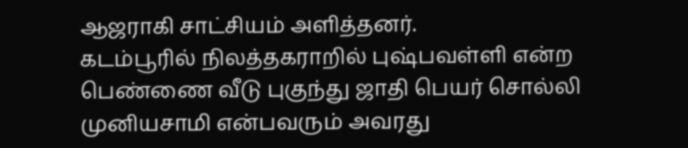ஆஜராகி சாட்சியம் அளித்தனர்.
கடம்பூரில் நிலத்தகராறில் புஷ்பவள்ளி என்ற பெண்ணை வீடு புகுந்து ஜாதி பெயர் சொல்லி முனியசாமி என்பவரும் அவரது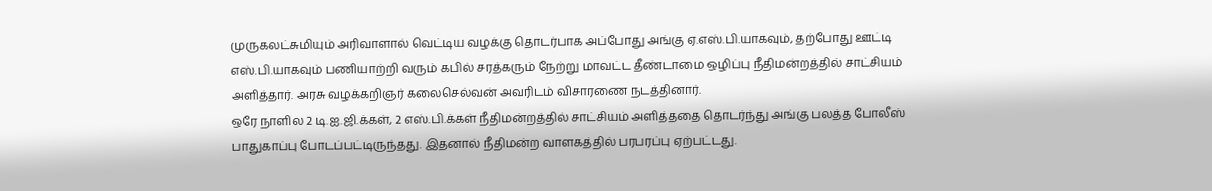முருகலட்சுமியும் அரிவாளால் வெட்டிய வழக்கு தொடர்பாக அப்போது அங்கு ஏ.எஸ்.பி.யாகவும், தற்போது ஊட்டி எஸ்.பி.யாகவும் பணியாற்றி வரும் கபில் சரத்கரும் நேற்று மாவட்ட தீண்டாமை ஒழிப்பு நீதிமன்றத்தில் சாட்சியம் அளித்தார். அரசு வழக்கறிஞர் கலைசெல்வன் அவரிடம் விசாரணை நடத்தினார்.
ஒரே நாளில 2 டி.ஐ.ஜி.க்கள், 2 எஸ்.பி.க்கள் நீதிமன்றத்தில் சாட்சியம் அளித்ததை தொடர்ந்து அங்கு பலத்த போலீஸ் பாதுகாப்பு போடப்பட்டிருந்தது. இதனால் நீதிமன்ற வாளகத்தில் பரபரப்பு ஏற்பட்டது.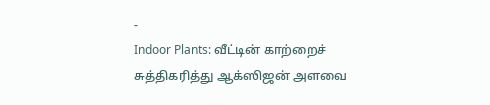-
Indoor Plants: வீட்டின் காற்றைச் சுத்திகரித்து ஆக்ஸிஜன் அளவை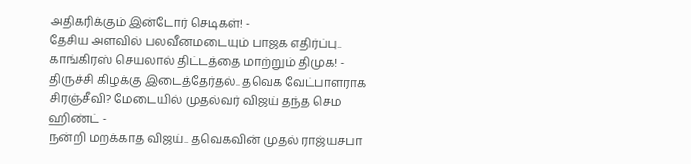அதிகரிக்கும் இன்டோர் செடிகள்! -
தேசிய அளவில் பலவீனமடையும் பாஜக எதிர்ப்பு.. காங்கிரஸ் செயலால் திட்டத்தை மாற்றும் திமுக! -
திருச்சி கிழக்கு இடைத்தேர்தல்.. தவெக வேட்பாளராக சிரஞ்சீவி? மேடையில் முதல்வர் விஜய் தந்த செம ஹிண்ட் -
நன்றி மறக்காத விஜய்.. தவெகவின் முதல் ராஜ்யசபா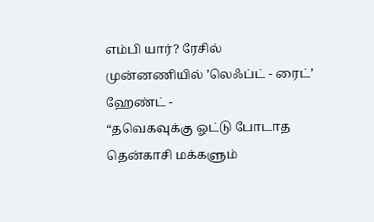எம்பி யார்? ரேசில் முன்னணியில் ’லெஃப்ட் - ரைட்’ ஹேண்ட் -
“தவெகவுக்கு ஓட்டு போடாத தென்காசி மக்களும்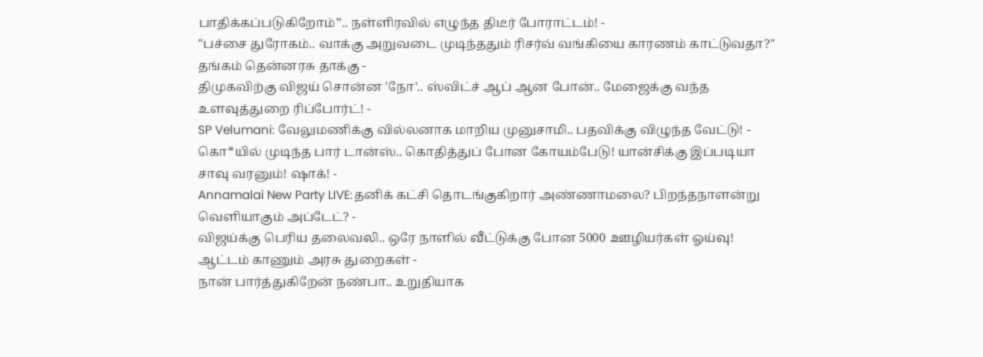பாதிக்கப்படுகிறோம்”.. நள்ளிரவில் எழுந்த திடீர் போராட்டம்! -
"பச்சை துரோகம்.. வாக்கு அறுவடை முடிந்ததும் ரிசர்வ் வங்கியை காரணம் காட்டுவதா?" தங்கம் தென்னரசு தாக்கு -
திமுகவிற்கு விஜய் சொன்ன 'நோ'.. ஸ்விட்ச் ஆப் ஆன போன்.. மேஜைக்கு வந்த உளவுத்துறை ரிப்போர்ட்! -
SP Velumani: வேலுமணிக்கு வில்லனாக மாறிய முனுசாமி.. பதவிக்கு விழுந்த வேட்டு! -
கொ*யில் முடிந்த பார் டான்ஸ்.. கொதித்துப் போன கோயம்பேடு! யான்சிக்கு இப்படியா சாவு வரனும்! ஷாக்! -
Annamalai New Party LIVE:தனிக் கட்சி தொடங்குகிறார் அண்ணாமலை? பிறந்தநாளன்று வெளியாகும் அப்டேட்? -
விஜய்க்கு பெரிய தலைவலி.. ஒரே நாளில் வீட்டுக்கு போன 5000 ஊழியர்கள் ஓய்வு! ஆட்டம் காணும் அரசு துறைகள் -
நான் பார்த்துகிறேன் நண்பா.. உறுதியாக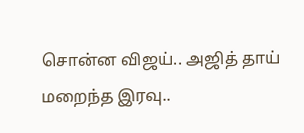சொன்ன விஜய்.. அஜித் தாய் மறைந்த இரவு..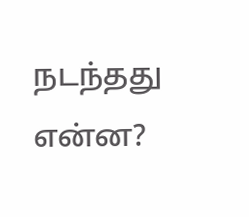நடந்தது என்ன?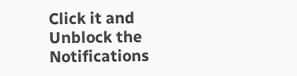Click it and Unblock the Notifications